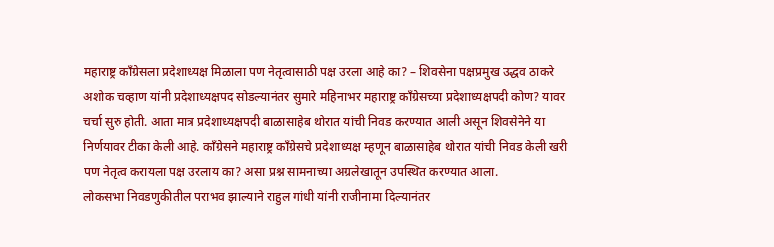महाराष्ट्र काँग्रेसला प्रदेशाध्यक्ष मिळाला पण नेतृत्वासाठी पक्ष उरला आहे का? – शिवसेना पक्षप्रमुख उद्धव ठाकरे
अशोक चव्हाण यांनी प्रदेशाध्यक्षपद सोडल्यानंतर सुमारे महिनाभर महाराष्ट्र काँग्रेसच्या प्रदेशाध्यक्षपदी कोण? यावर चर्चा सुरु होती. आता मात्र प्रदेशाध्यक्षपदी बाळासाहेब थोरात यांची निवड करण्यात आली असून शिवसेनेने या निर्णयावर टीका केली आहे. काँग्रेसने महाराष्ट्र काँग्रेसचे प्रदेशाध्यक्ष म्हणून बाळासाहेब थोरात यांची निवड केली खरी पण नेतृत्व करायला पक्ष उरलाय का? असा प्रश्न सामनाच्या अग्रलेखातून उपस्थित करण्यात आला.
लोकसभा निवडणुकीतील पराभव झाल्याने राहुल गांधी यांनी राजीनामा दिल्यानंतर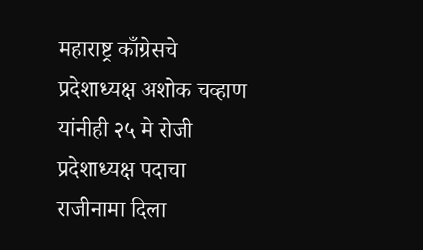महाराष्ट्र काँग्रेसचे प्रदेशाध्यक्ष अशोक चव्हाण यांनीही २५ मे रोजी प्रदेशाध्यक्ष पदाचा राजीनामा दिला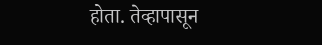होता. तेव्हापासून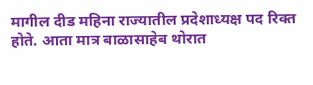मागील दीड महिना राज्यातील प्रदेशाध्यक्ष पद रिक्त होते. आता मात्र बाळासाहेब थोरात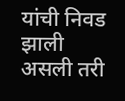यांची निवड झाली असली तरी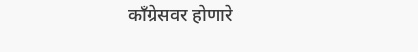काँग्रेसवर होणारे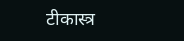टीकास्त्र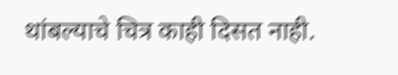थांबल्याचे चित्र काही दिसत नाही.